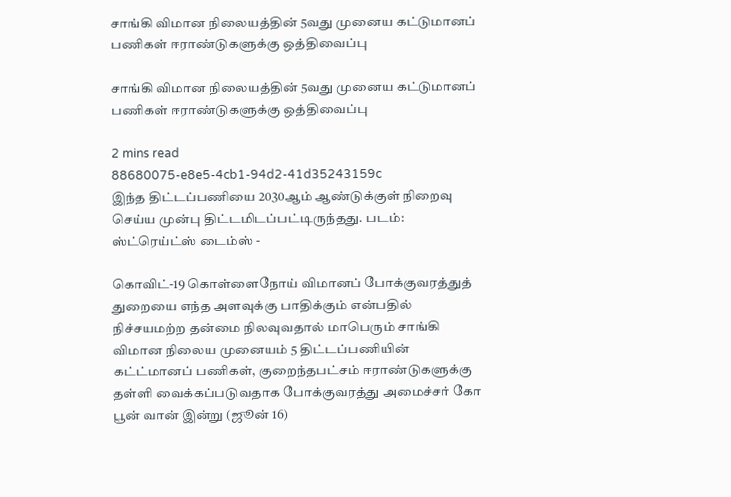சாங்கி விமான நிலையத்தின் 5வது முனைய கட்டுமானப் பணிகள் ஈராண்டுகளுக்கு ஒத்திவைப்பு

சாங்கி விமான நிலையத்தின் 5வது முனைய கட்டுமானப் பணிகள் ஈராண்டுகளுக்கு ஒத்திவைப்பு

2 mins read
88680075-e8e5-4cb1-94d2-41d35243159c
இந்த திட்டப்பணியை 2030ஆம் ஆண்டுக்குள் நிறைவு செய்ய முன்பு திட்டமிடப்பட்டிருந்தது. படம்: ஸ்ட்ரெய்ட்ஸ் டைம்ஸ் -

கொவிட்-19 கொள்ளைநோய் விமானப் போக்குவரத்துத் துறையை எந்த அளவுக்கு பாதிக்கும் என்பதில் நிச்சயமற்ற தன்மை நிலவுவதால் மாபெரும் சாங்கி விமான நிலைய முனையம் 5 திட்டப்பணியின் கட்ட்மானப் பணிகள், குறைந்தபட்சம் ஈராண்டுகளுக்கு தள்ளி வைக்கப்படுவதாக போக்குவரத்து அமைச்சர் கோ பூன் வான் இன்று (ஜூன் 16)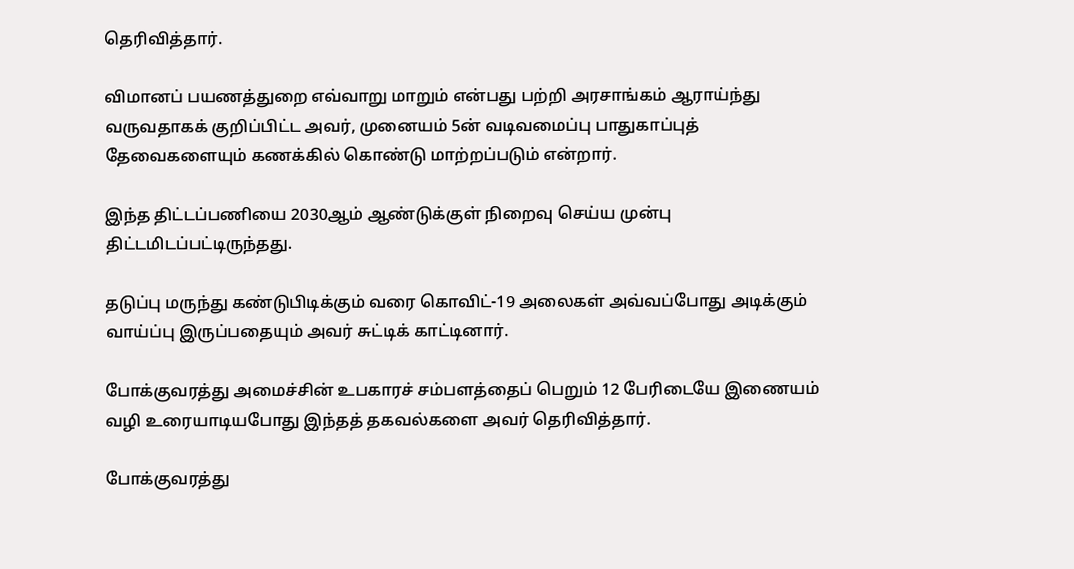தெரிவித்தார்.

விமானப் பயணத்துறை எவ்வாறு மாறும் என்பது பற்றி அரசாங்கம் ஆராய்ந்து வருவதாகக் குறிப்பிட்ட அவர், முனையம் 5ன் வடிவமைப்பு பாதுகாப்புத் தேவைகளையும் கணக்கில் கொண்டு மாற்றப்படும் என்றார்.

இந்த திட்டப்பணியை 2030ஆம் ஆண்டுக்குள் நிறைவு செய்ய முன்பு திட்டமிடப்பட்டிருந்தது.

தடுப்பு மருந்து கண்டுபிடிக்கும் வரை கொவிட்-19 அலைகள் அவ்வப்போது அடிக்கும் வாய்ப்பு இருப்பதையும் அவர் சுட்டிக் காட்டினார்.

போக்குவரத்து அமைச்சின் உபகாரச் சம்பளத்தைப் பெறும் 12 பேரிடையே இணையம் வழி உரையாடியபோது இந்தத் தகவல்களை அவர் தெரிவித்தார்.

போக்குவரத்து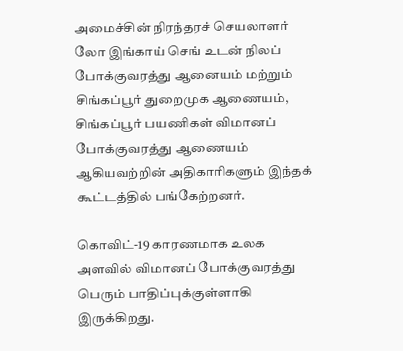அமைச்சின் நிரந்தரச் செயலாளர் லோ இங்காய் செங் உடன் நிலப் போக்குவரத்து ஆனையம் மற்றும் சிங்கப்பூர் துறைமுக ஆணையம், சிங்கப்பூர் பயணிகள் விமானப் போக்குவரத்து ஆணையம் ஆகியவற்றின் அதிகாரிகளும் இந்தக் கூட்டத்தில் பங்கேற்றனர்.

கொவிட்-19 காரணமாக உலக அளவில் விமானப் போக்குவரத்து பெரும் பாதிப்புக்குள்ளாகி இருக்கிறது.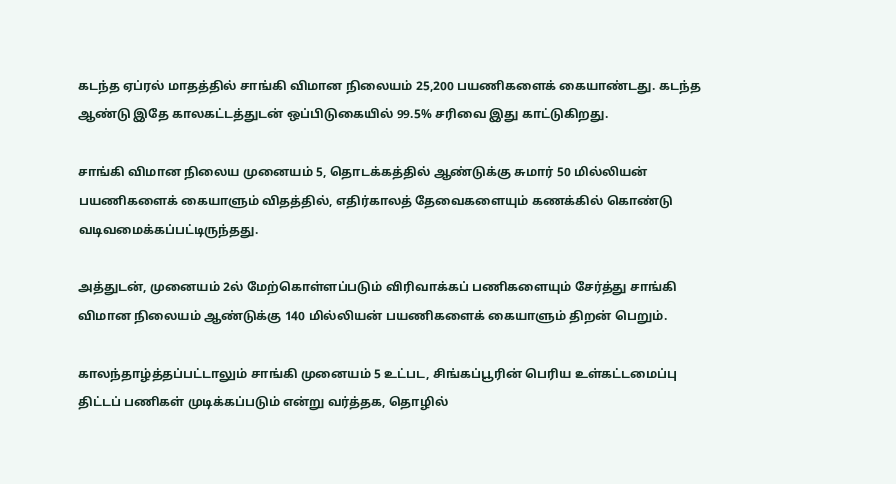கடந்த ஏப்ரல் மாதத்தில் சாங்கி விமான நிலையம் 25,200 பயணிகளைக் கையாண்டது. கடந்த ஆண்டு இதே காலகட்டத்துடன் ஒப்பிடுகையில் 99.5% சரிவை இது காட்டுகிறது.

சாங்கி விமான நிலைய முனையம் 5, தொடக்கத்தில் ஆண்டுக்கு சுமார் 50 மில்லியன் பயணிகளைக் கையாளும் விதத்தில், எதிர்காலத் தேவைகளையும் கணக்கில் கொண்டு வடிவமைக்கப்பட்டிருந்தது.

அத்துடன், முனையம் 2ல் மேற்கொள்ளப்படும் விரிவாக்கப் பணிகளையும் சேர்த்து சாங்கி விமான நிலையம் ஆண்டுக்கு 140 மில்லியன் பயணிகளைக் கையாளும் திறன் பெறும்.

காலந்தாழ்த்தப்பட்டாலும் சாங்கி முனையம் 5 உட்பட, சிங்கப்பூரின் பெரிய உள்கட்டமைப்பு திட்டப் பணிகள் முடிக்கப்படும் என்று வர்த்தக, தொழில்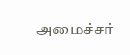அமைச்சர்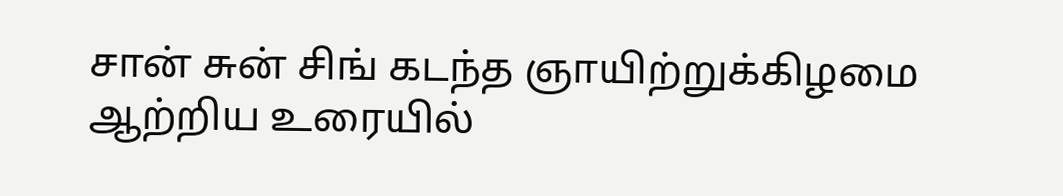சான் சுன் சிங் கடந்த ஞாயிற்றுக்கிழமை ஆற்றிய உரையில்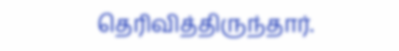தெரிவித்திருந்தார்.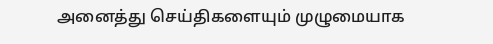அனைத்து செய்திகளையும் முழுமையாக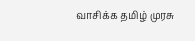வாசிக்க தமிழ் முரசு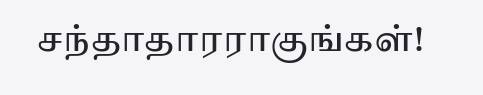சந்தாதாரராகுங்கள்!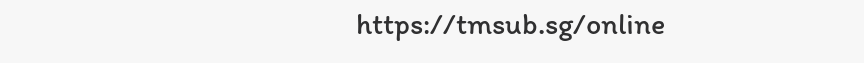https://tmsub.sg/online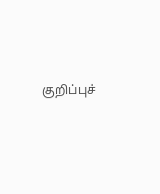குறிப்புச்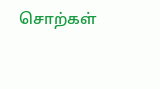சொற்கள்